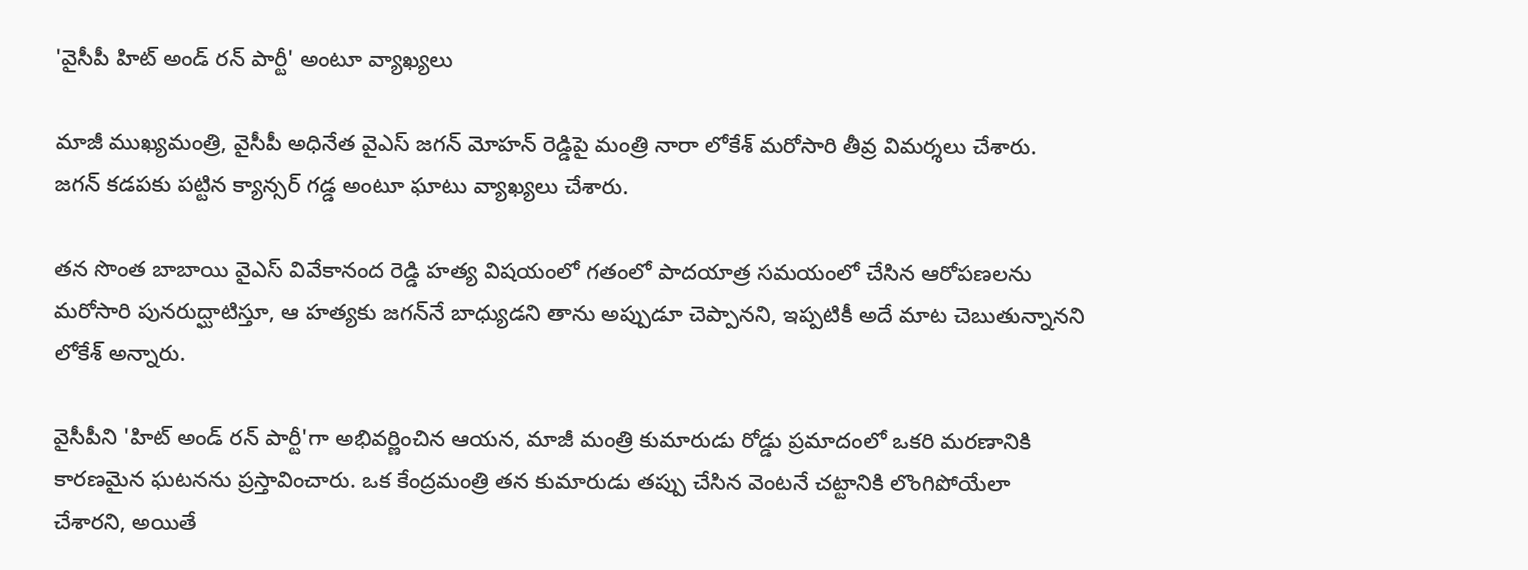'వైసీపీ హిట్ అండ్ రన్ పార్టీ' అంటూ వ్యాఖ్యలు

మాజీ ముఖ్యమంత్రి, వైసీపీ అధినేత వైఎస్ జగన్ మోహన్ రెడ్డిపై మంత్రి నారా లోకేశ్ మరోసారి తీవ్ర విమర్శలు చేశారు. జగన్ కడపకు పట్టిన క్యాన్సర్ గడ్డ అంటూ ఘాటు వ్యాఖ్యలు చేశారు.

తన సొంత బాబాయి వైఎస్ వివేకానంద రెడ్డి హత్య విషయంలో గతంలో పాదయాత్ర సమయంలో చేసిన ఆరోపణలను మరోసారి పునరుద్ఘాటిస్తూ, ఆ హత్యకు జగన్‌నే బాధ్యుడని తాను అప్పుడూ చెప్పానని, ఇప్పటికీ అదే మాట చెబుతున్నానని లోకేశ్ అన్నారు.

వైసీపీని 'హిట్ అండ్ రన్ పార్టీ'గా అభివర్ణించిన ఆయన, మాజీ మంత్రి కుమారుడు రోడ్డు ప్రమాదంలో ఒకరి మరణానికి కారణమైన ఘటనను ప్రస్తావించారు. ఒక కేంద్రమంత్రి తన కుమారుడు తప్పు చేసిన వెంటనే చట్టానికి లొంగిపోయేలా చేశారని, అయితే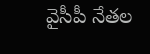వైసీపీ నేతల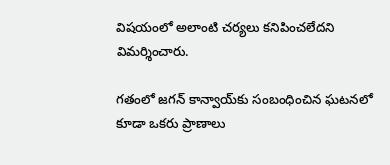విషయంలో అలాంటి చర్యలు కనిపించలేదని విమర్శించారు.

గతంలో జగన్ కాన్వాయ్‌కు సంబంధించిన ఘటనలో కూడా ఒకరు ప్రాణాలు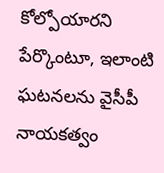కోల్పోయారని పేర్కొంటూ, ఇలాంటి ఘటనలను వైసీపీ నాయకత్వం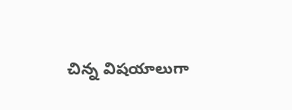చిన్న విషయాలుగా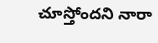చూస్తోందని నారా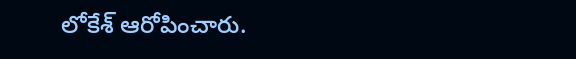లోకేశ్ ఆరోపించారు.